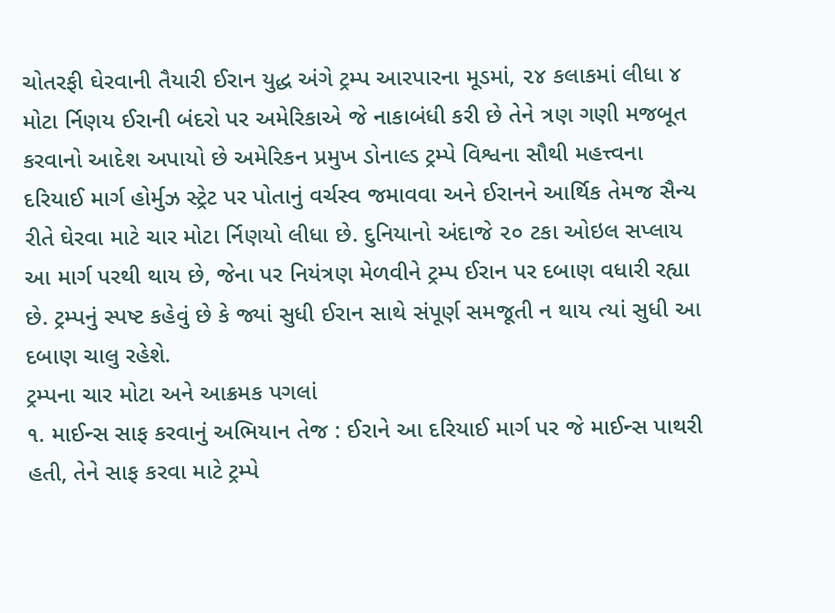ચોતરફી ઘેરવાની તૈયારી ઈરાન યુદ્ધ અંગે ટ્રમ્પ આરપારના મૂડમાં, ૨૪ કલાકમાં લીધા ૪ મોટા ર્નિણય ઈરાની બંદરો પર અમેરિકાએ જે નાકાબંધી કરી છે તેને ત્રણ ગણી મજબૂત કરવાનો આદેશ અપાયો છે અમેરિકન પ્રમુખ ડોનાલ્ડ ટ્રમ્પે વિશ્વના સૌથી મહત્ત્વના દરિયાઈ માર્ગ હોર્મુઝ સ્ટ્રેટ પર પોતાનું વર્ચસ્વ જમાવવા અને ઈરાનને આર્થિક તેમજ સૈન્ય રીતે ઘેરવા માટે ચાર મોટા ર્નિણયો લીધા છે. દુનિયાનો અંદાજે ૨૦ ટકા ઓઇલ સપ્લાય આ માર્ગ પરથી થાય છે, જેના પર નિયંત્રણ મેળવીને ટ્રમ્પ ઈરાન પર દબાણ વધારી રહ્યા છે. ટ્રમ્પનું સ્પષ્ટ કહેવું છે કે જ્યાં સુધી ઈરાન સાથે સંપૂર્ણ સમજૂતી ન થાય ત્યાં સુધી આ દબાણ ચાલુ રહેશે.
ટ્રમ્પના ચાર મોટા અને આક્રમક પગલાં
૧. માઈન્સ સાફ કરવાનું અભિયાન તેજ : ઈરાને આ દરિયાઈ માર્ગ પર જે માઈન્સ પાથરી હતી, તેને સાફ કરવા માટે ટ્રમ્પે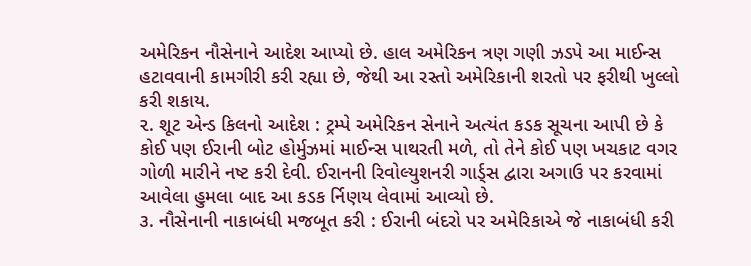અમેરિકન નૌસેનાને આદેશ આપ્યો છે. હાલ અમેરિકન ત્રણ ગણી ઝડપે આ માઈન્સ હટાવવાની કામગીરી કરી રહ્યા છે, જેથી આ રસ્તો અમેરિકાની શરતો પર ફરીથી ખુલ્લો કરી શકાય.
૨. શૂટ એન્ડ કિલનો આદેશ : ટ્રમ્પે અમેરિકન સેનાને અત્યંત કડક સૂચના આપી છે કે કોઈ પણ ઈરાની બોટ હોર્મુઝમાં માઈન્સ પાથરતી મળે, તો તેને કોઈ પણ ખચકાટ વગર ગોળી મારીને નષ્ટ કરી દેવી. ઈરાનની રિવોલ્યુશનરી ગાર્ડ્સ દ્વારા અગાઉ પર કરવામાં આવેલા હુમલા બાદ આ કડક ર્નિણય લેવામાં આવ્યો છે.
૩. નૌસેનાની નાકાબંધી મજબૂત કરી : ઈરાની બંદરો પર અમેરિકાએ જે નાકાબંધી કરી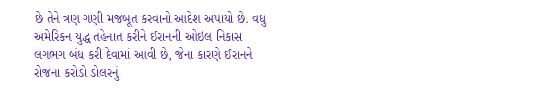છે તેને ત્રણ ગણી મજબૂત કરવાનો આદેશ અપાયો છે. વધુ અમેરિકન યુદ્ધ તહેનાત કરીને ઈરાનની ઓઇલ નિકાસ લગભગ બંધ કરી દેવામાં આવી છે, જેના કારણે ઈરાનને રોજના કરોડો ડોલરનું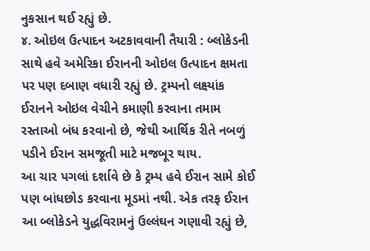નુકસાન થઈ રહ્યું છે.
૪. ઓઇલ ઉત્પાદન અટકાવવાની તૈયારી : બ્લોકેડની સાથે હવે અમેરિકા ઈરાનની ઓઇલ ઉત્પાદન ક્ષમતા પર પણ દબાણ વધારી રહ્યું છે. ટ્રમ્પનો લક્ષ્યાંક ઈરાનને ઓઇલ વેચીને કમાણી કરવાના તમામ રસ્તાઓ બંધ કરવાનો છે, જેથી આર્થિક રીતે નબળું પડીને ઈરાન સમજૂતી માટે મજબૂર થાય.
આ ચાર પગલાં દર્શાવે છે કે ટ્રમ્પ હવે ઈરાન સામે કોઈ પણ બાંધછોડ કરવાના મૂડમાં નથી. એક તરફ ઈરાન આ બ્લોકેડને યુદ્ધવિરામનું ઉલ્લંઘન ગણાવી રહ્યું છે,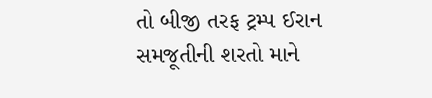તો બીજી તરફ ટ્રમ્પ ઈરાન સમજૂતીની શરતો માને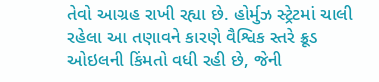તેવો આગ્રહ રાખી રહ્યા છે. હોર્મુઝ સ્ટ્રેટમાં ચાલી રહેલા આ તણાવને કારણે વૈશ્વિક સ્તરે ક્રૂડ ઓઇલની કિંમતો વધી રહી છે, જેની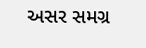અસર સમગ્ર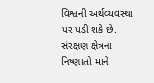વિશ્વની અર્થવ્યવસ્થા પર પડી શકે છે. સંરક્ષણ ક્ષેત્રના નિષ્ણાતો માને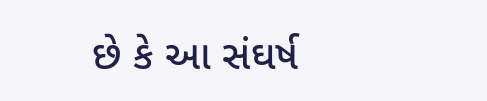છે કે આ સંઘર્ષ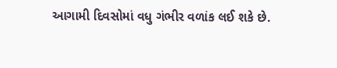આગામી દિવસોમાં વધુ ગંભીર વળાંક લઈ શકે છે.